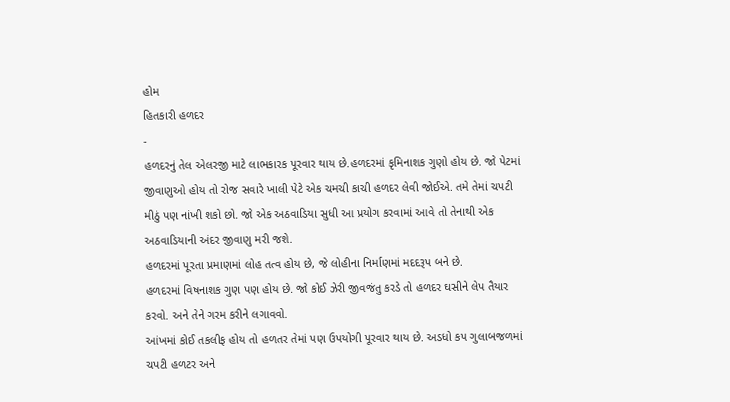હોમ
હિતકારી હળદર
-
હળદરનું તેલ એલરજી માટે લાભકારક પૂરવાર થાય છે.હળદરમાં કૃમિનાશક ગુણો હોય છે. જો પેટમાં જીવાણુઓ હોય તો રોજ સવારે ખાલી પેટે એક ચમચી કાચી હળદર લેવી જોઈએ. તમે તેમાં ચપટી મીઠું પણ નાંખી શકો છો. જો એક અઠવાડિયા સુધી આ પ્રયોગ કરવામાં આવે તો તેનાથી એક અઠવાડિયાની અંદર જીવાણુ મરી જશે.
હળદરમાં પૂરતા પ્રમાણમાં લોહ તત્વ હોય છે, જે લોહીના નિર્માણમાં મદદરૂપ બને છે.
હળદરમાં વિષનાશક ગુણ પણ હોય છે. જો કોઈ ઝેરી જીવજંતુ કરડે તો હળદર ઘસીને લેપ તૈયાર કરવો. અને તેને ગરમ કરીને લગાવવો.
આંખમાં કોઈ તકલીફ હોય તો હળતર તેમાં પણ ઉપયોગી પૂરવાર થાય છે. અડધો કપ ગુલાબજળમાં ચપટી હળટર અને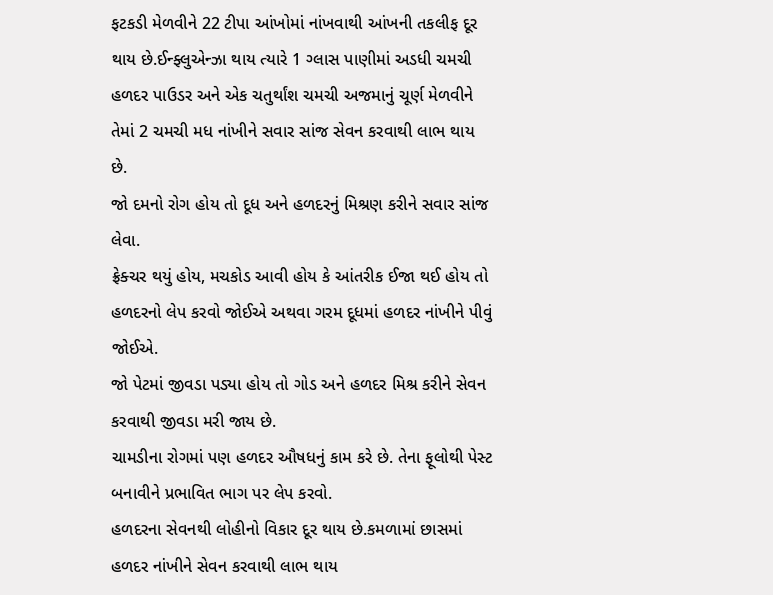ફટકડી મેળવીને 22 ટીપા આંખોમાં નાંખવાથી આંખની તકલીફ દૂર થાય છે.ઈન્ફ્લુએન્ઝા થાય ત્યારે 1 ગ્લાસ પાણીમાં અડધી ચમચી હળદર પાઉડર અને એક ચતુર્થાંશ ચમચી અજમાનું ચૂર્ણ મેળવીને તેમાં 2 ચમચી મધ નાંખીને સવાર સાંજ સેવન કરવાથી લાભ થાય છે.
જો દમનો રોગ હોય તો દૂધ અને હળદરનું મિશ્રણ કરીને સવાર સાંજ લેવા.
ફ્રેક્ચર થયું હોય, મચકોડ આવી હોય કે આંતરીક ઈજા થઈ હોય તો હળદરનો લેપ કરવો જોઈએ અથવા ગરમ દૂધમાં હળદર નાંખીને પીવું જોઈએ.
જો પેટમાં જીવડા પડ્યા હોય તો ગોડ અને હળદર મિશ્ર કરીને સેવન કરવાથી જીવડા મરી જાય છે.
ચામડીના રોગમાં પણ હળદર ઔષધનું કામ કરે છે. તેના ફૂલોથી પેસ્ટ બનાવીને પ્રભાવિત ભાગ પર લેપ કરવો.
હળદરના સેવનથી લોહીનો વિકાર દૂર થાય છે.કમળામાં છાસમાં હળદર નાંખીને સેવન કરવાથી લાભ થાય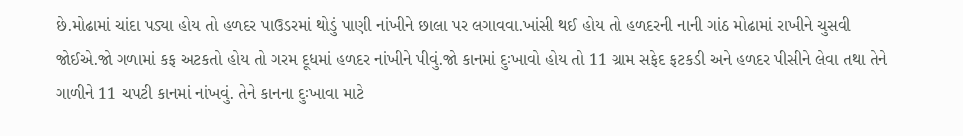છે.મોઢામાં ચાંદા પડ્યા હોય તો હળદર પાઉડરમાં થોડું પાણી નાંખીને છાલા પર લગાવવા.ખાંસી થઈ હોય તો હળદરની નાની ગાંઠ મોઢામાં રાખીને ચુસવી જોઈએ.જો ગળામાં કફ અટકતો હોય તો ગરમ દૂધમાં હળદર નાંખીને પીવું.જો કાનમાં દુઃખાવો હોય તો 11 ગ્રામ સફેદ ફટકડી અને હળદર પીસીને લેવા તથા તેને ગાળીને 11 ચપટી કાનમાં નાંખવું. તેને કાનના દુઃખાવા માટે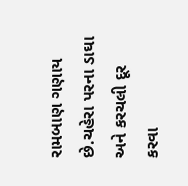રામબાણ ગણાય છે.ચહેરા પરના ડાઘા અને કરચલી દૂર કરવા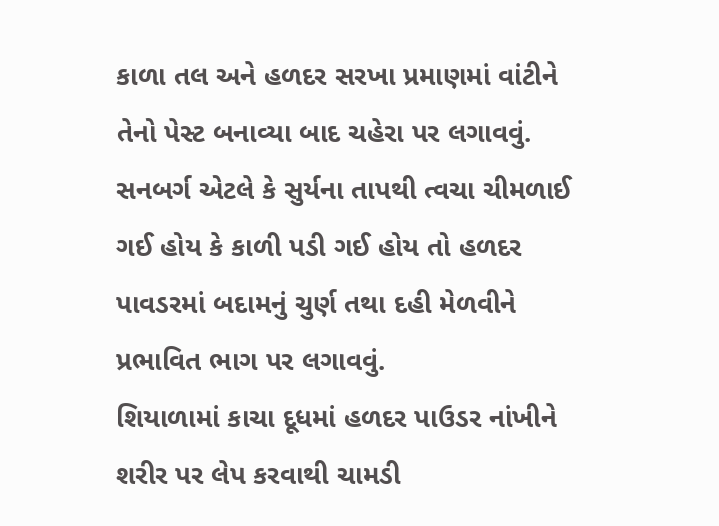કાળા તલ અને હળદર સરખા પ્રમાણમાં વાંટીને તેનો પેસ્ટ બનાવ્યા બાદ ચહેરા પર લગાવવું.
સનબર્ગ એટલે કે સુર્યના તાપથી ત્વચા ચીમળાઈ ગઈ હોય કે કાળી પડી ગઈ હોય તો હળદર પાવડરમાં બદામનું ચુર્ણ તથા દહી મેળવીને પ્રભાવિત ભાગ પર લગાવવું.
શિયાળામાં કાચા દૂધમાં હળદર પાઉડર નાંખીને શરીર પર લેપ કરવાથી ચામડી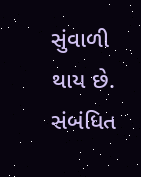સુંવાળી થાય છે.
સંબંધિત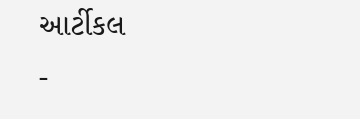આર્ટીકલ
-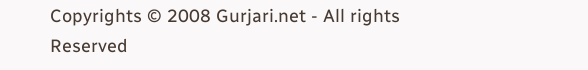Copyrights © 2008 Gurjari.net - All rights Reserved